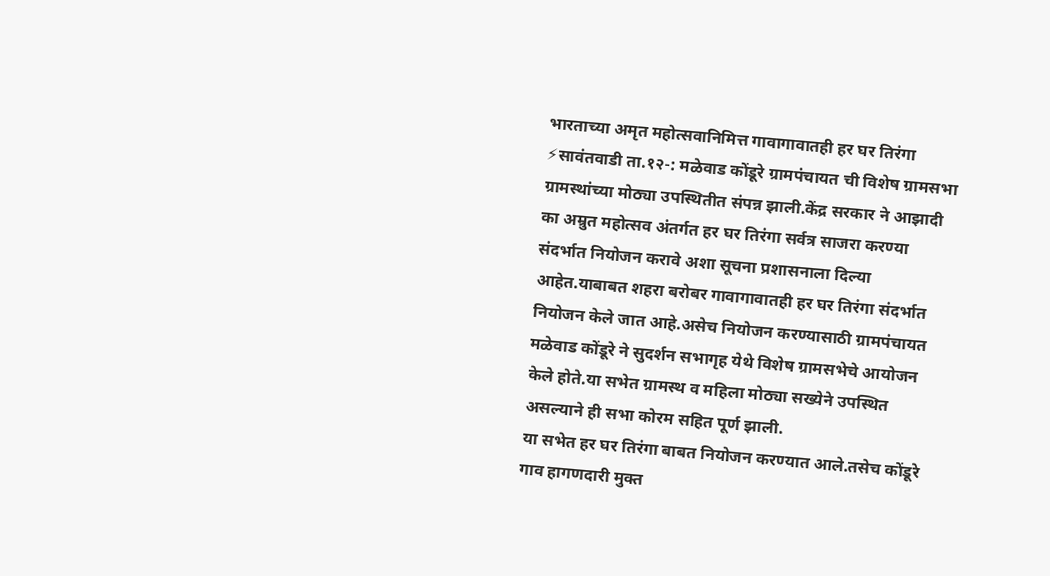भारताच्या अमृत महोत्सवानिमित्त गावागावातही हर घर तिरंगा
⚡सावंतवाडी ता.१२-: मळेवाड कोंडूरे ग्रामपंचायत ची विशेष ग्रामसभा ग्रामस्थांच्या मोठ्या उपस्थितीत संपन्न झाली.केंद्र सरकार ने आझादी का अम्रुत महोत्सव अंतर्गत हर घर तिरंगा सर्वत्र साजरा करण्या संदर्भात नियोजन करावे अशा सूचना प्रशासनाला दिल्या आहेत.याबाबत शहरा बरोबर गावागावातही हर घर तिरंगा संदर्भात नियोजन केले जात आहे.असेच नियोजन करण्यासाठी ग्रामपंचायत मळेवाड कोंडूरे ने सुदर्शन सभागृह येथे विशेष ग्रामसभेचे आयोजन केले होते.या सभेत ग्रामस्थ व महिला मोठ्या सख्येने उपस्थित असल्याने ही सभा कोरम सहित पूर्ण झाली.
या सभेत हर घर तिरंगा बाबत नियोजन करण्यात आले.तसेच कोंडूरे गाव हागणदारी मुक्त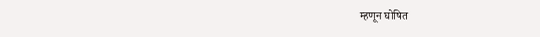म्हणून घोषित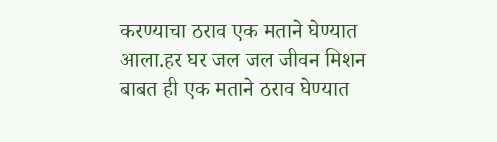करण्याचा ठराव एक मताने घेण्यात आला.हर घर जल जल जीवन मिशन बाबत ही एक मताने ठराव घेण्यात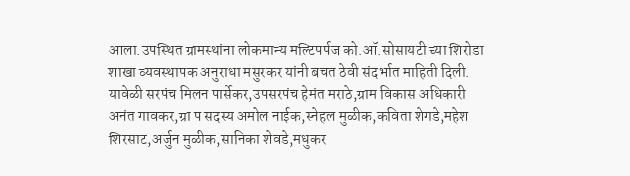आला.उपस्थित ग्रामस्थांना लोकमान्य मल्टिपर्पज को.ऑ.सोसायटी च्या शिरोडा शाखा व्यवस्थापक अनुराधा मसुरकर यांनी बचत ठेवी संदर्भात माहिती दिली.
यावेळी सरपंच मिलन पार्सेकर,उपसरपंच हेमंत मराठे,ग्राम विकास अधिकारी अनंत गावकर,ग्रा प सदस्य अमोल नाईक,स्नेहल मुळीक,कविता शेगडे,महेश शिरसाट,अर्जुन मुळीक,सानिका शेवडे,मधुकर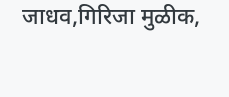जाधव,गिरिजा मुळीक,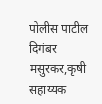पोलीस पाटील दिगंबर मसुरकर,कृषी सहाय्यक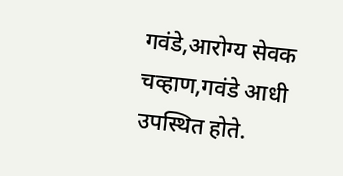गवंडे,आरोग्य सेवक चव्हाण,गवंडे आधी उपस्थित होते.